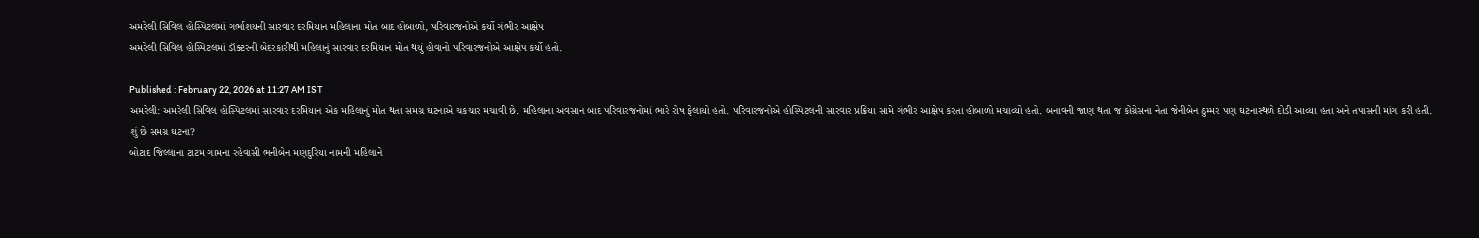અમરેલી સિવિલ હોસ્પિટલમાં ગર્ભાશયની સારવાર દરમિયાન મહિલાના મોત બાદ હોબાળો, પરિવારજનોએ કર્યો ગંભીર આક્ષેપ
અમરેલી સિવિલ હોસ્પિટલમાં ડૉક્ટરની બેદરકારીથી મહિલાનું સારવાર દરમિયાન મોત થયું હોવાનો પરિવારજનોએ આક્ષેપ કર્યો હતો.

Published : February 22, 2026 at 11:27 AM IST
અમરેલી: અમરેલી સિવિલ હોસ્પિટલમાં સારવાર દરમિયાન એક મહિલાનું મોત થતા સમગ્ર ઘટનાએ ચકચાર મચાવી છે. મહિલાના અવસાન બાદ પરિવારજનોમાં ભારે રોષ ફેલાયો હતો. પરિવારજનોએ હોસ્પિટલની સારવાર પ્રક્રિયા સામે ગંભીર આક્ષેપ કરતા હોબાળો મચાવ્યો હતો. બનાવની જાણ થતા જ કોંગ્રેસના નેતા જેનીબેન ઠુમ્મર પણ ઘટનાસ્થળે દોડી આવ્યા હતા અને તપાસની માંગ કરી હતી.
શું છે સમગ્ર ઘટના?
બોટાદ જિલ્લાના ટાટમ ગામના રહેવાસી ભનીબેન મણદુરિયા નામની મહિલાને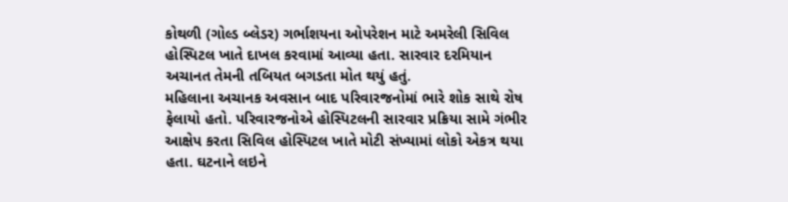કોથળી (ગોલ્ડ બ્લેડર) ગર્ભાશયના ઓપરેશન માટે અમરેલી સિવિલ હોસ્પિટલ ખાતે દાખલ કરવામાં આવ્યા હતા. સારવાર દરમિયાન અચાનત તેમની તબિયત બગડતા મોત થયું હતું.
મહિલાના અચાનક અવસાન બાદ પરિવારજનોમાં ભારે શોક સાથે રોષ ફેલાયો હતો. પરિવારજનોએ હોસ્પિટલની સારવાર પ્રક્રિયા સામે ગંભીર આક્ષેપ કરતા સિવિલ હોસ્પિટલ ખાતે મોટી સંખ્યામાં લોકો એકત્ર થયા હતા. ઘટનાને લઇને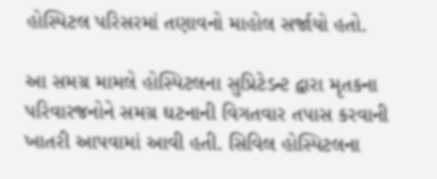હોસ્પિટલ પરિસરમાં તણાવનો માહોલ સર્જાયો હતો.

આ સમગ્ર મામલે હોસ્પિટલના સુપ્રિટેડન્ટ દ્વારા મૃતકના પરિવારજનોને સમગ્ર ઘટનાની વિગતવાર તપાસ કરવાની ખાતરી આપવામાં આવી હતી. સિવિલ હોસ્પિટલના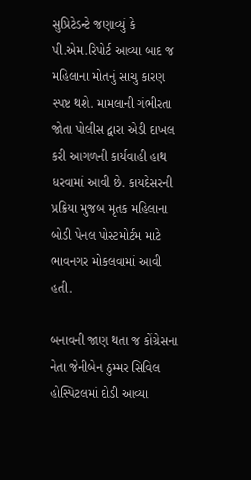સુપ્રિટેડન્ટે જણાવ્યું કે પી.એમ.રિપોર્ટ આવ્યા બાદ જ મહિલાના મોતનું સાચુ કારણ સ્પષ્ટ થશે. મામલાની ગંભીરતા જોતા પોલીસ દ્વારા એડી દાખલ કરી આગળની કાર્યવાહી હાથ ધરવામાં આવી છે. કાયદેસરની પ્રક્રિયા મુજબ મૃતક મહિલાના બોડી પેનલ પોસ્ટમોર્ટમ માટે ભાવનગર મોકલવામાં આવી હતી.

બનાવની જાણ થતા જ કોંગ્રેસના નેતા જેનીબેન ઠુમ્મર સિવિલ હોસ્પિટલમાં દોડી આવ્યા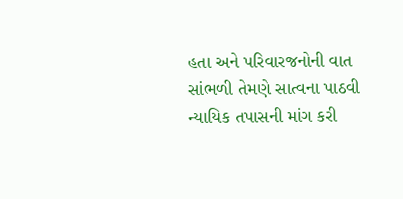હતા અને પરિવારજનોની વાત સાંભળી તેમણે સાત્વના પાઠવી ન્યાયિક તપાસની માંગ કરી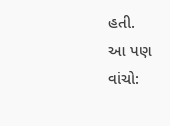હતી.
આ પણ વાંચો: